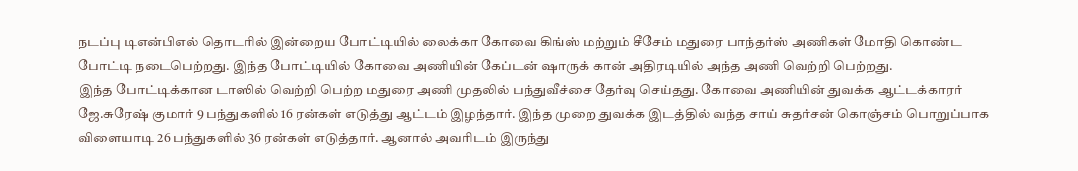நடப்பு டிஎன்பிஎல் தொடரில் இன்றைய போட்டியில் லைக்கா கோவை கிங்ஸ் மற்றும் சீசேம் மதுரை பாந்தர்ஸ் அணிகள் மோதி கொண்ட போட்டி நடைபெற்றது. இந்த போட்டியில் கோவை அணியின் கேப்டன் ஷாருக் கான் அதிரடியில் அந்த அணி வெற்றி பெற்றது.
இந்த போட்டிக்கான டாஸில் வெற்றி பெற்ற மதுரை அணி முதலில் பந்துவீச்சை தேர்வு செய்தது. கோவை அணியின் துவக்க ஆட்டக்காரர் ஜே.சுரேஷ் குமார் 9 பந்துகளில் 16 ரன்கள் எடுத்து ஆட்டம் இழந்தார். இந்த முறை துவக்க இடத்தில் வந்த சாய் சுதர்சன் கொஞ்சம் பொறுப்பாக விளையாடி 26 பந்துகளில் 36 ரன்கள் எடுத்தார். ஆனால் அவரிடம் இருந்து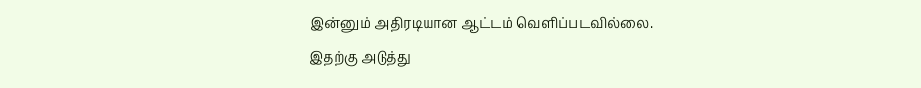இன்னும் அதிரடியான ஆட்டம் வெளிப்படவில்லை.
இதற்கு அடுத்து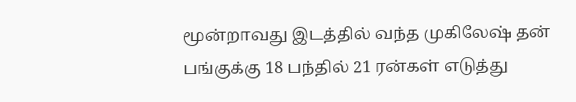மூன்றாவது இடத்தில் வந்த முகிலேஷ் தன் பங்குக்கு 18 பந்தில் 21 ரன்கள் எடுத்து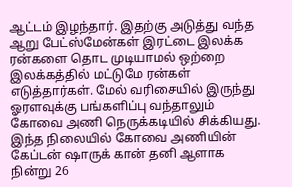ஆட்டம் இழந்தார். இதற்கு அடுத்து வந்த ஆறு பேட்ஸ்மேன்கள் இரட்டை இலக்க ரன்களை தொட முடியாமல் ஒற்றை இலக்கத்தில் மட்டுமே ரன்கள் எடுத்தார்கள். மேல் வரிசையில் இருந்து ஓரளவுக்கு பங்களிப்பு வந்தாலும் கோவை அணி நெருக்கடியில் சிக்கியது.
இந்த நிலையில் கோவை அணியின் கேப்டன் ஷாருக் கான் தனி ஆளாக நின்று 26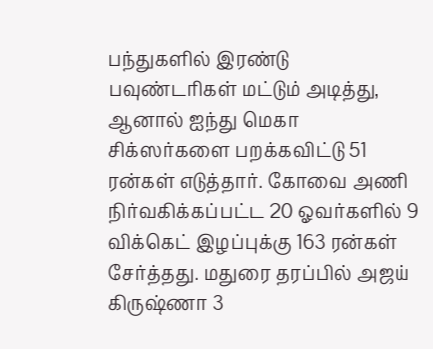பந்துகளில் இரண்டு பவுண்டரிகள் மட்டும் அடித்து, ஆனால் ஐந்து மெகா சிக்ஸர்களை பறக்கவிட்டு 51 ரன்கள் எடுத்தார். கோவை அணி நிர்வகிக்கப்பட்ட 20 ஓவர்களில் 9 விக்கெட் இழப்புக்கு 163 ரன்கள் சேர்த்தது. மதுரை தரப்பில் அஜய் கிருஷ்ணா 3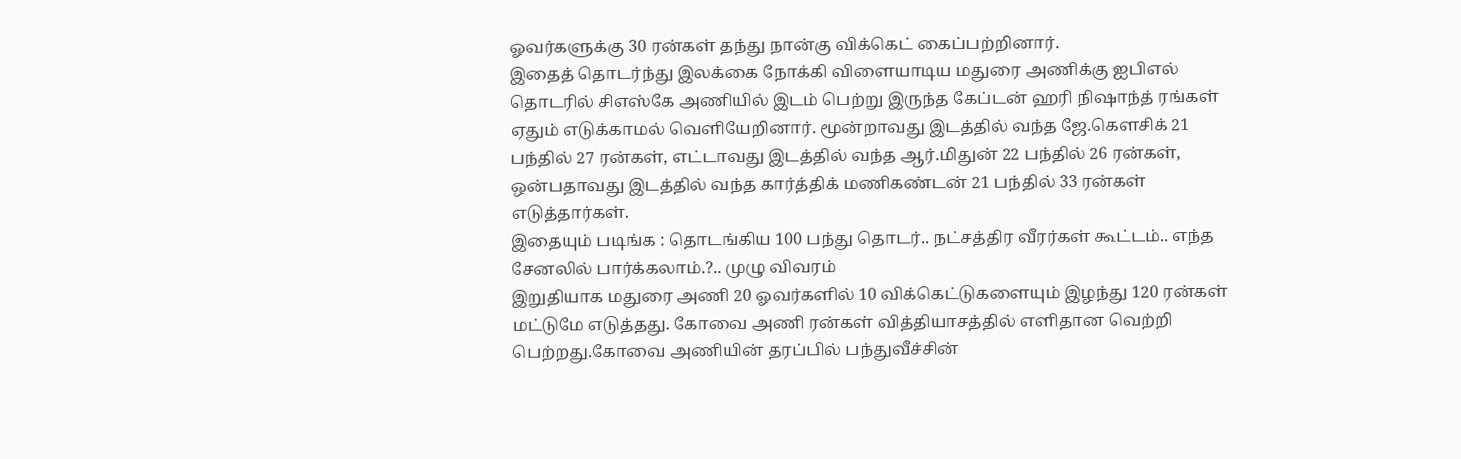ஓவர்களுக்கு 30 ரன்கள் தந்து நான்கு விக்கெட் கைப்பற்றினார்.
இதைத் தொடர்ந்து இலக்கை நோக்கி விளையாடிய மதுரை அணிக்கு ஐபிஎல் தொடரில் சிஎஸ்கே அணியில் இடம் பெற்று இருந்த கேப்டன் ஹரி நிஷாந்த் ரங்கள் ஏதும் எடுக்காமல் வெளியேறினார். மூன்றாவது இடத்தில் வந்த ஜே.கௌசிக் 21 பந்தில் 27 ரன்கள், எட்டாவது இடத்தில் வந்த ஆர்.மிதுன் 22 பந்தில் 26 ரன்கள், ஒன்பதாவது இடத்தில் வந்த கார்த்திக் மணிகண்டன் 21 பந்தில் 33 ரன்கள் எடுத்தார்கள்.
இதையும் படிங்க : தொடங்கிய 100 பந்து தொடர்.. நட்சத்திர வீரர்கள் கூட்டம்.. எந்த சேனலில் பார்க்கலாம்.?.. முழு விவரம்
இறுதியாக மதுரை அணி 20 ஓவர்களில் 10 விக்கெட்டுகளையும் இழந்து 120 ரன்கள் மட்டுமே எடுத்தது. கோவை அணி ரன்கள் வித்தியாசத்தில் எளிதான வெற்றி பெற்றது.கோவை அணியின் தரப்பில் பந்துவீச்சின்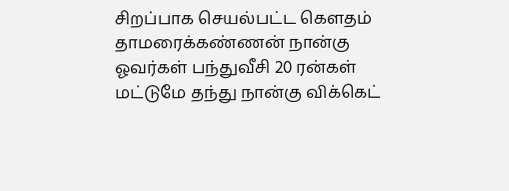சிறப்பாக செயல்பட்ட கௌதம் தாமரைக்கண்ணன் நான்கு ஓவர்கள் பந்துவீசி 20 ரன்கள் மட்டுமே தந்து நான்கு விக்கெட்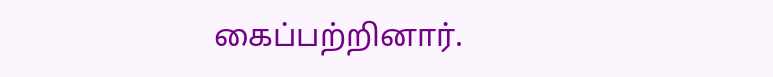கைப்பற்றினார்.